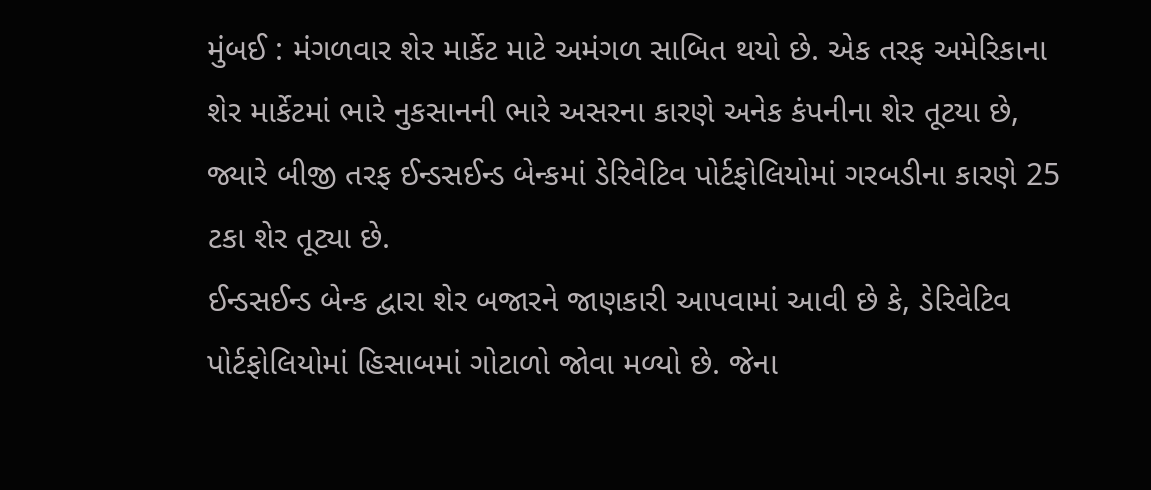મુંબઈ : મંગળવાર શેર માર્કેટ માટે અમંગળ સાબિત થયો છે. એક તરફ અમેરિકાના શેર માર્કેટમાં ભારે નુકસાનની ભારે અસરના કારણે અનેક કંપનીના શેર તૂટયા છે, જ્યારે બીજી તરફ ઈન્ડસઈન્ડ બેન્કમાં ડેરિવેટિવ પોર્ટફોલિયોમાં ગરબડીના કારણે 25 ટકા શેર તૂટ્યા છે.
ઈન્ડસઈન્ડ બેન્ક દ્વારા શેર બજારને જાણકારી આપવામાં આવી છે કે, ડેરિવેટિવ પોર્ટફોલિયોમાં હિસાબમાં ગોટાળો જોવા મળ્યો છે. જેના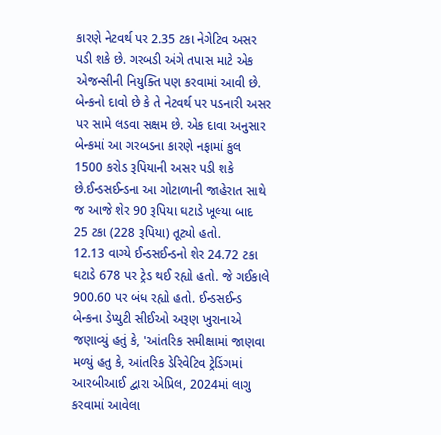કારણે નેટવર્થ પર 2.35 ટકા નેગેટિવ અસર પડી શકે છે. ગરબડી અંગે તપાસ માટે એક એજન્સીની નિયુક્તિ પણ કરવામાં આવી છે. બેન્કનો દાવો છે કે તે નેટવર્થ પર પડનારી અસર પર સામે લડવા સક્ષમ છે. એક દાવા અનુસાર બેન્કમાં આ ગરબડના કારણે નફામાં કુલ 1500 કરોડ રૂપિયાની અસર પડી શકે છે.ઈન્ડસઈન્ડના આ ગોટાળાની જાહેરાત સાથે જ આજે શેર 90 રૂપિયા ઘટાડે ખૂલ્યા બાદ 25 ટકા (228 રૂપિયા) તૂટ્યો હતો.
12.13 વાગ્યે ઈન્ડસઈન્ડનો શેર 24.72 ટકા ઘટાડે 678 પર ટ્રેડ થઈ રહ્યો હતો. જે ગઈકાલે 900.60 પર બંધ રહ્યો હતો. ઈન્ડસઈન્ડ બેન્કના ડેપ્યુટી સીઈઓ અરૂણ ખુરાનાએ જણાવ્યું હતું કે, 'આંતરિક સમીક્ષામાં જાણવા મળ્યું હતુ કે, આંતરિક ડેરિવેટિવ ટ્રેડિંગમાં આરબીઆઈ દ્વારા એપ્રિલ, 2024માં લાગુ કરવામાં આવેલા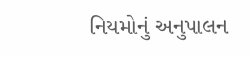નિયમોનું અનુપાલન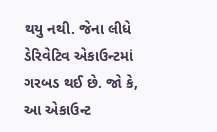થયુ નથી. જેના લીધે ડેરિવેટિવ એકાઉન્ટમાં ગરબડ થઈ છે. જો કે, આ એકાઉન્ટ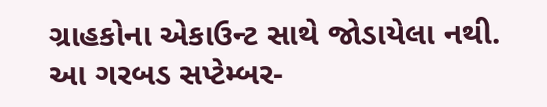ગ્રાહકોના એકાઉન્ટ સાથે જોડાયેલા નથી. આ ગરબડ સપ્ટેમ્બર-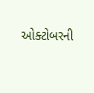ઓક્ટોબરની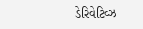ડેરિવેટિવ્ઝ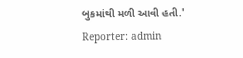બુકમાંથી મળી આવી હતી.'
Reporter: admin